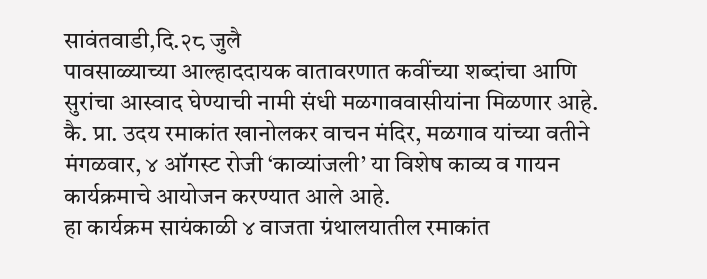सावंतवाडी,दि.२८ जुलै
पावसाळ्याच्या आल्हाददायक वातावरणात कवींच्या शब्दांचा आणि सुरांचा आस्वाद घेण्याची नामी संधी मळगाववासीयांना मिळणार आहे. कै. प्रा. उदय रमाकांत खानोलकर वाचन मंदिर, मळगाव यांच्या वतीने मंगळवार, ४ ऑगस्ट रोजी ‘काव्यांजली’ या विशेष काव्य व गायन कार्यक्रमाचे आयोजन करण्यात आले आहे.
हा कार्यक्रम सायंकाळी ४ वाजता ग्रंथालयातील रमाकांत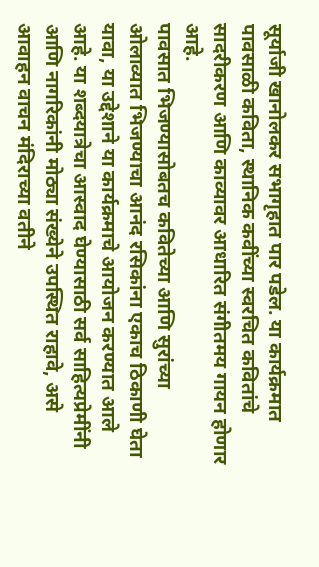सूर्याजी खानोलकर सभागृहात पार पडेल. या कार्यक्रमात पावसाळी कविता, स्थानिक कवींच्या स्वरचित कवितांचे सादरीकरण आणि काव्यावर आधारित संगीतमय गायन होणार आहे.
पावसात भिजण्यासोबतच कवितेच्या आणि सुरांच्या ओलाव्यात भिजण्याचा आनंद रसिकांना एकाच ठिकाणी घेता यावा, या उद्देशाने या कार्यक्रमाचे आयोजन करण्यात आले आहे. या शब्दयात्रेचा आस्वाद घेण्यासाठी सर्व साहित्यप्रेमींनी आणि नागरिकांनी मोठ्या संख्येने उपस्थित राहावे, असे आवाहन वाचन मंदिराच्या वतीने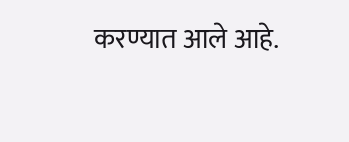करण्यात आले आहे.